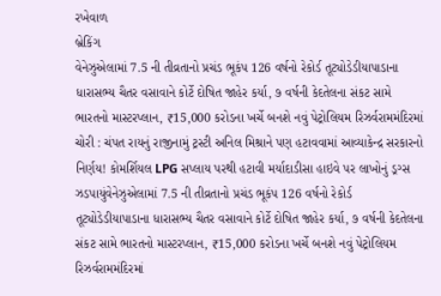રખેવાળ
બ્રેકિંગ
વેનેઝુએલામાં 7.5 ની તીવ્રતાનો પ્રચંડ ભૂકંપ 126 વર્ષનો રેકોર્ડ તૂટ્યોડેડીયાપાડાના ધારાસભ્ય ચૈતર વસાવાને કોર્ટે દોષિત જાહેર કર્યા, ૭ વર્ષની કેદતેલના સંકટ સામે ભારતનો માસ્ટરપ્લાન, ₹15,000 કરોડના ખર્ચે બનશે નવું પેટ્રોલિયમ રિઝર્વરામમંદિરમાં ચોરી : ચંપત રાયનું રાજીનામું ટ્રસ્ટી અનિલ મિશ્રાને પણ હટાવવામાં આવ્યાકેન્દ્ર સરકારનો નિર્ણય! કોમર્શિયલ LPG સપ્લાય પરથી હટાવી મર્યાદાડીસા હાઇવે પર લાખોનું ડ્રગ્સ ઝડપાયુંવેનેઝુએલામાં 7.5 ની તીવ્રતાનો પ્રચંડ ભૂકંપ 126 વર્ષનો રેકોર્ડ તૂટ્યોડેડીયાપાડાના ધારાસભ્ય ચૈતર વસાવાને કોર્ટે દોષિત જાહેર કર્યા, ૭ વર્ષની કેદતેલના સંકટ સામે ભારતનો માસ્ટરપ્લાન, ₹15,000 કરોડના ખર્ચે બનશે નવું પેટ્રોલિયમ રિઝર્વરામમંદિરમાં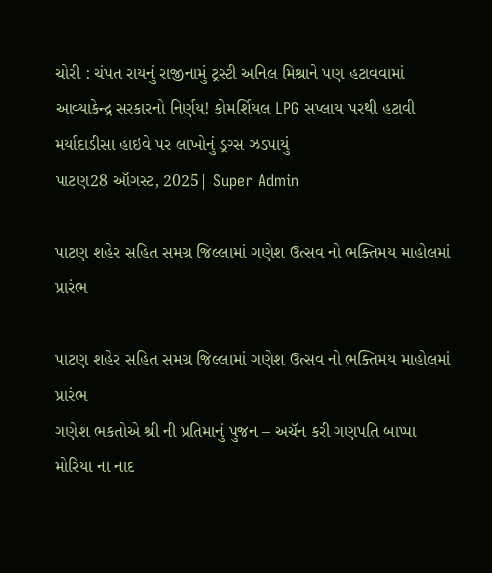ચોરી : ચંપત રાયનું રાજીનામું ટ્રસ્ટી અનિલ મિશ્રાને પણ હટાવવામાં આવ્યાકેન્દ્ર સરકારનો નિર્ણય! કોમર્શિયલ LPG સપ્લાય પરથી હટાવી મર્યાદાડીસા હાઇવે પર લાખોનું ડ્રગ્સ ઝડપાયું
પાટણ28 ઑગસ્ટ, 2025| Super Admin

પાટણ શહેર સહિત સમગ્ર જિલ્લામાં ગણેશ ઉત્સવ નો ભક્તિમય માહોલમાં પ્રારંભ

પાટણ શહેર સહિત સમગ્ર જિલ્લામાં ગણેશ ઉત્સવ નો ભક્તિમય માહોલમાં પ્રારંભ
ગણેશ ભકતોએ શ્રી ની પ્રતિમાનું પુજન – અચૅન કરી ગણપતિ બાપ્પા મોરિયા ના નાદ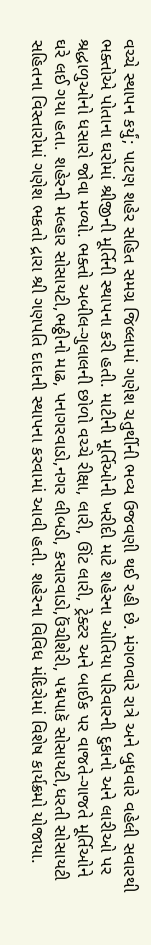વચ્ચે સ્થાપન કર્યું; પાટણ શહેર સહિત સમગ્ર જિલ્લામાં ગણેશ ચતુર્થીની ભવ્ય ઉજવણી થઈ રહી છે. મંગળવારે રાત્રે અને બુધવારે વહેલી સવારથી ભક્તોએ પોતાના ઘરોમાં શ્રીજીની મૂર્તિની સ્થાપના કરી હતી. માટીની મૂર્તિઓની ખરીદી માટે શહેરના ઓતિયા પરિવારની દુકાનો અને લારીઓ પર શ્રદ્ધાળુઓનો ધસારો જોવા મળ્યો. ભક્તો અબીલ-ગુલાલની છોળો વચ્ચે રીક્ષા, લારી, ઊંટ લારી, ટ્રેક્ટર અને બાઈક પર વાજતે-ગાજતે મૂર્તિઓને ઘરે લઈ ગયા હતા. શહેરની મલ્હાર સોસાયટી,ભઠ્ઠીનો માઢ, પનાગરવાડો,નગર લીબડી, કસારવાડો,ઉંચીશેરી, પદ્મપાકૅ સોસાયટી,ધરતી સોસાયટી સહિતના વિસ્તારોમાં ગણેશ ભકતો દ્રારા શ્રી ગણપતિ દાદાની સ્થાપના કરવામાં આવી હતી. શહેરના વિવિધ મંદિરોમાં વિશેષ કાર્યક્રમો યોજાયા.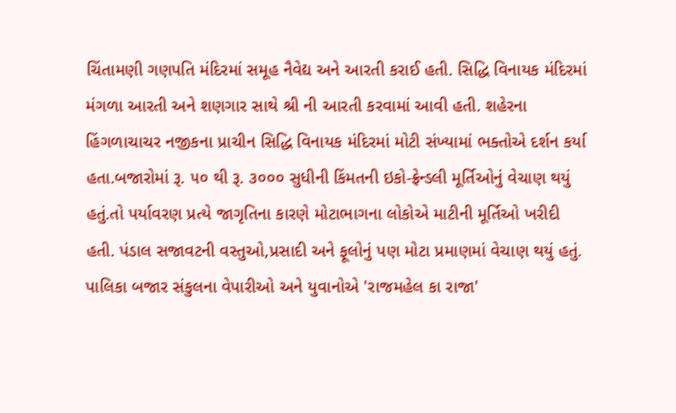ચિંતામણી ગણપતિ મંદિરમાં સમૂહ નૈવેદ્ય અને આરતી કરાઈ હતી. સિદ્ધિ વિનાયક મંદિરમાં મંગળા આરતી અને શણગાર સાથે શ્રી ની આરતી કરવામાં આવી હતી. શહેરના હિંગળાચાચર નજીકના પ્રાચીન સિદ્ધિ વિનાયક મંદિરમાં મોટી સંખ્યામાં ભક્તોએ દર્શન કર્યા હતા.બજારોમાં રૂ. ૫૦ થી રૂ. ૩૦૦૦ સુધીની કિંમતની ઇકો-ફ્રેન્ડલી મૂર્તિઓનું વેચાણ થયું હતું.તો પર્યાવરણ પ્રત્યે જાગૃતિના કારણે મોટાભાગના લોકોએ માટીની મૂર્તિઓ ખરીદી હતી. પંડાલ સજાવટની વસ્તુઓ,પ્રસાદી અને ફૂલોનું પણ મોટા પ્રમાણમાં વેચાણ થયું હતું. પાલિકા બજાર સંકુલના વેપારીઓ અને યુવાનોએ 'રાજમહેલ કા રાજા'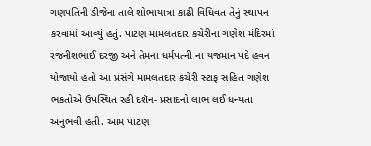ગણપતિની ડીજેના તાલે શોભાયાત્રા કાઢી વિધિવત તેનું સ્થાપન કરવામાં આવ્યું હતું. પાટણ મામલતદાર કચેરીના ગણેશ મંદિરમાં રજનીશભાઈ દરજી અને તેમના ધર્મપત્ની ના યજમાન પદે હવન યોજાયો હતો આ પ્રસંગે મામલતદાર કચેરી સ્ટાફ સહિત ગણેશ ભકતોએ ઉપસ્થિત રહી દશૅન- પ્રસાદનો લાભ લઈ ધન્યતા અનુભવી હતી. આમ પાટણ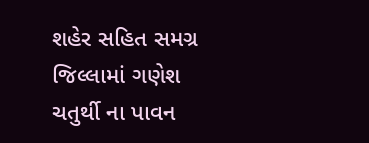શહેર સહિત સમગ્ર જિલ્લામાં ગણેશ ચતુર્થી ના પાવન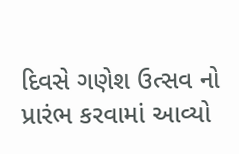દિવસે ગણેશ ઉત્સવ નો પ્રારંભ કરવામાં આવ્યો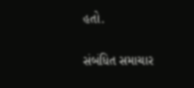હતો.

સંબંધિત સમાચાર